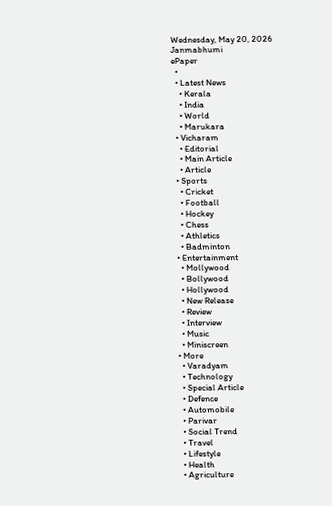Wednesday, May 20, 2026
Janmabhumi
ePaper
  •
  • Latest News
    • Kerala
    • India
    • World
    • Marukara
  • Vicharam
    • Editorial
    • Main Article
    • Article
  • Sports
    • Cricket
    • Football
    • Hockey
    • Chess
    • Athletics
    • Badminton
  • Entertainment
    • Mollywood
    • Bollywood
    • Hollywood
    • New Release
    • Review
    • Interview
    • Music
    • Miniscreen
  • More
    • Varadyam
    • Technology
    • Special Article
    • Defence
    • Automobile
    • Parivar
    • Social Trend
    • Travel
    • Lifestyle
    • Health
    • Agriculture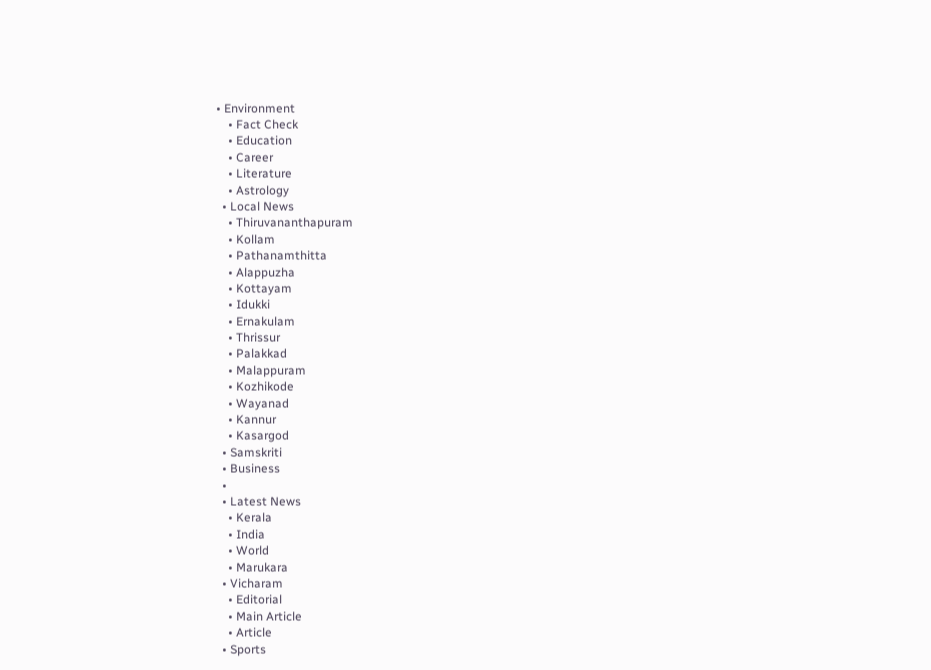• Environment
    • Fact Check
    • Education
    • Career
    • Literature
    • Astrology
  • Local News
    • Thiruvananthapuram
    • Kollam
    • Pathanamthitta
    • Alappuzha
    • Kottayam
    • Idukki
    • Ernakulam
    • Thrissur
    • Palakkad
    • Malappuram
    • Kozhikode
    • Wayanad
    • Kannur
    • Kasargod
  • Samskriti
  • Business
  •
  • Latest News
    • Kerala
    • India
    • World
    • Marukara
  • Vicharam
    • Editorial
    • Main Article
    • Article
  • Sports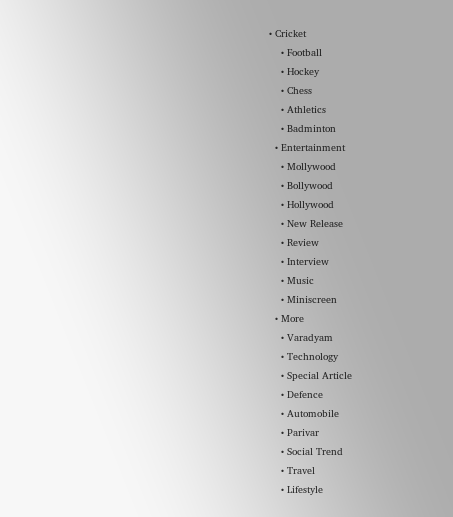• Cricket
    • Football
    • Hockey
    • Chess
    • Athletics
    • Badminton
  • Entertainment
    • Mollywood
    • Bollywood
    • Hollywood
    • New Release
    • Review
    • Interview
    • Music
    • Miniscreen
  • More
    • Varadyam
    • Technology
    • Special Article
    • Defence
    • Automobile
    • Parivar
    • Social Trend
    • Travel
    • Lifestyle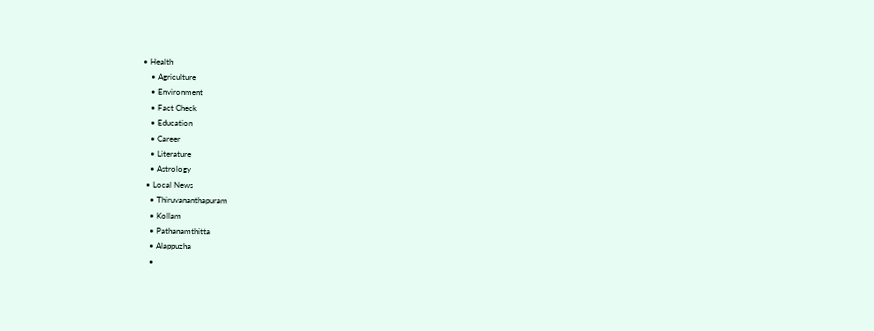• Health
    • Agriculture
    • Environment
    • Fact Check
    • Education
    • Career
    • Literature
    • Astrology
  • Local News
    • Thiruvananthapuram
    • Kollam
    • Pathanamthitta
    • Alappuzha
    •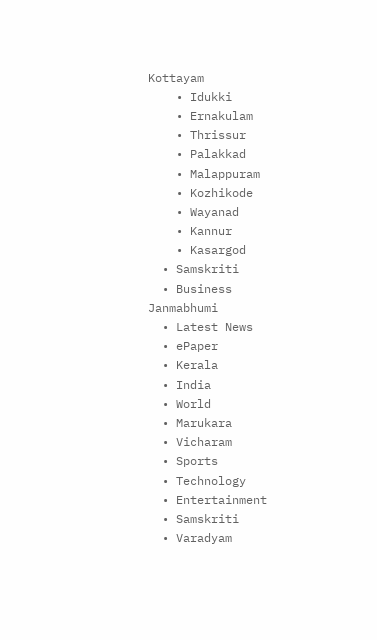Kottayam
    • Idukki
    • Ernakulam
    • Thrissur
    • Palakkad
    • Malappuram
    • Kozhikode
    • Wayanad
    • Kannur
    • Kasargod
  • Samskriti
  • Business
Janmabhumi
  • Latest News
  • ePaper
  • Kerala
  • India
  • World
  • Marukara
  • Vicharam
  • Sports
  • Technology
  • Entertainment
  • Samskriti
  • Varadyam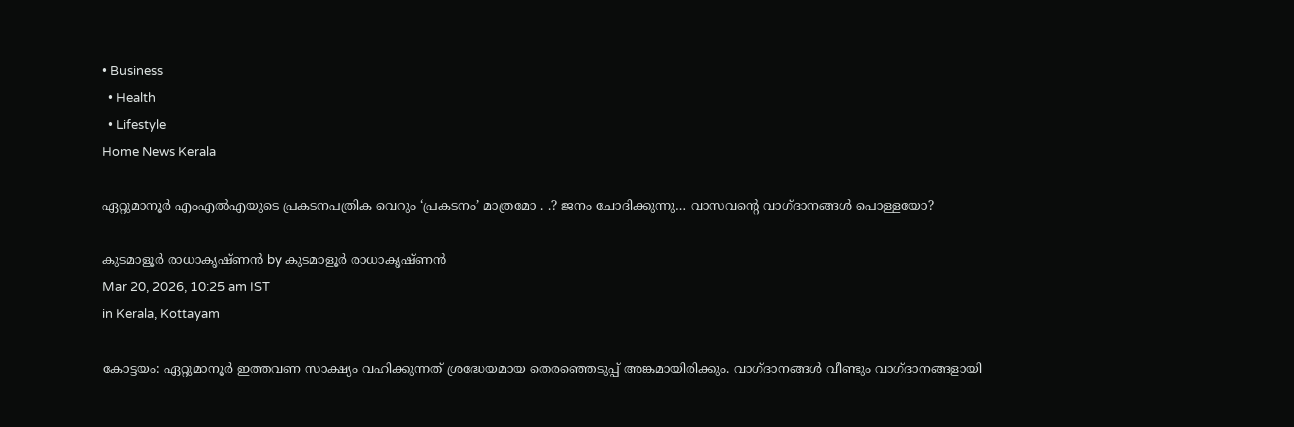• Business
  • Health
  • Lifestyle
Home News Kerala

ഏറ്റുമാനൂര്‍ എംഎല്‍എയുടെ പ്രകടനപത്രിക വെറും ‘പ്രകടനം’ മാത്രമോ . .? ജനം ചോദിക്കുന്നു… വാസവന്റെ വാഗ്ദാനങ്ങള്‍ പൊള്ളയോ?

കുടമാളൂര്‍ രാധാകൃഷ്ണന്‍ by കുടമാളൂര്‍ രാധാകൃഷ്ണന്‍
Mar 20, 2026, 10:25 am IST
in Kerala, Kottayam

കോട്ടയം: ഏറ്റുമാനൂര്‍ ഇത്തവണ സാക്ഷ്യം വഹിക്കുന്നത് ശ്രദ്ധേയമായ തെരഞ്ഞെടുപ്പ് അങ്കമായിരിക്കും. വാഗ്ദാനങ്ങള്‍ വീണ്ടും വാഗ്ദാനങ്ങളായി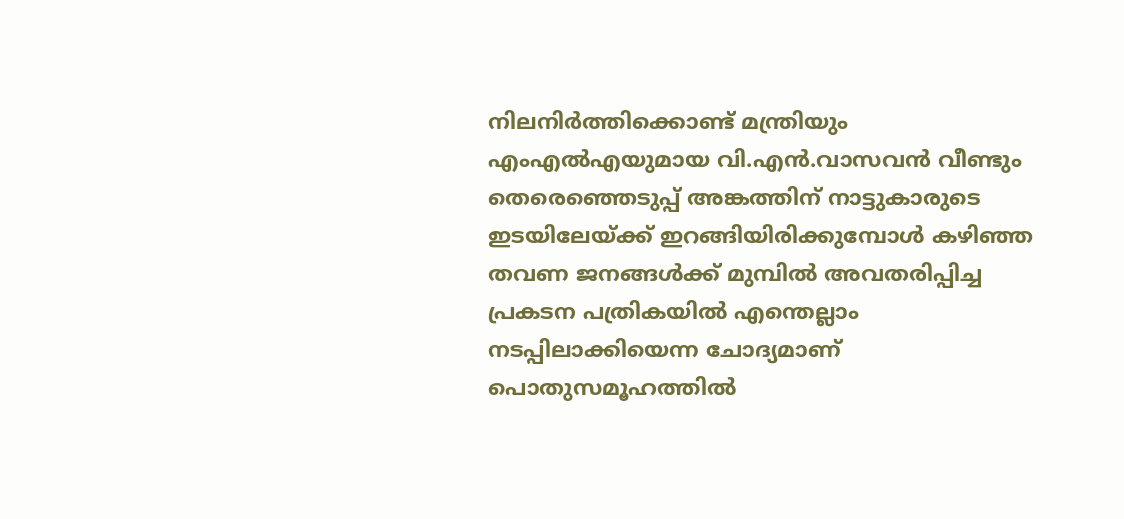നിലനിര്‍ത്തിക്കൊണ്ട് മന്ത്രിയും എംഎല്‍എയുമായ വി.എന്‍.വാസവന്‍ വീണ്ടും തെരെഞ്ഞെടുപ്പ് അങ്കത്തിന് നാട്ടുകാരുടെ ഇടയിലേയ്‌ക്ക് ഇറങ്ങിയിരിക്കുമ്പോള്‍ കഴിഞ്ഞ തവണ ജനങ്ങള്‍ക്ക് മുമ്പില്‍ അവതരിപ്പിച്ച പ്രകടന പത്രികയില്‍ എന്തെല്ലാം നടപ്പിലാക്കിയെന്ന ചോദ്യമാണ് പൊതുസമൂഹത്തില്‍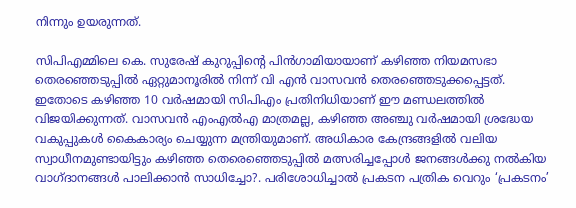നിന്നും ഉയരുന്നത്.

സിപിഎമ്മിലെ കെ. സുരേഷ് കുറുപ്പിന്റെ പിന്‍ഗാമിയായാണ് കഴിഞ്ഞ നിയമസഭാ തെരഞ്ഞെടുപ്പില്‍ ഏറ്റുമാനൂരില്‍ നിന്ന് വി എന്‍ വാസവന്‍ തെരഞ്ഞെടുക്കപ്പെട്ടത്. ഇതോടെ കഴിഞ്ഞ 10 വര്‍ഷമായി സിപിഎം പ്രതിനിധിയാണ് ഈ മണ്ഡലത്തില്‍ വിജയിക്കുന്നത്. വാസവന്‍ എംഎല്‍എ മാത്രമല്ല, കഴിഞ്ഞ അഞ്ചു വര്‍ഷമായി ശ്രദ്ധേയ വകുപ്പുകള്‍ കൈകാര്യം ചെയ്യുന്ന മന്ത്രിയുമാണ്. അധികാര കേന്ദ്രങ്ങളില്‍ വലിയ സ്വാധീനമുണ്ടായിട്ടും കഴിഞ്ഞ തെരെഞ്ഞെടുപ്പില്‍ മത്സരിച്ചപ്പോള്‍ ജനങ്ങള്‍ക്കു നല്‍കിയ വാഗ്ദാനങ്ങള്‍ പാലിക്കാന്‍ സാധിച്ചോ?. പരിശോധിച്ചാല്‍ പ്രകടന പത്രിക വെറും ‘പ്രകടനം’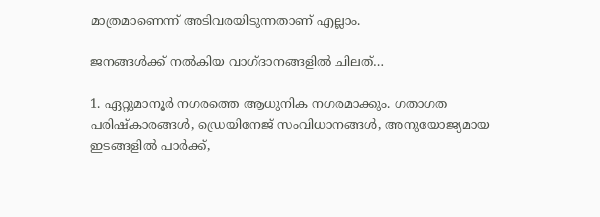മാത്രമാണെന്ന് അടിവരയിടുന്നതാണ് എല്ലാം.

ജനങ്ങള്‍ക്ക് നല്‍കിയ വാഗ്ദാനങ്ങളില്‍ ചിലത്…

1. ഏറ്റുമാനൂര്‍ നഗരത്തെ ആധുനിക നഗരമാക്കും. ഗതാഗത പരിഷ്‌കാരങ്ങള്‍, ഡ്രെയിനേജ് സംവിധാനങ്ങള്‍, അനുയോജ്യമായ ഇടങ്ങളില്‍ പാര്‍ക്ക്,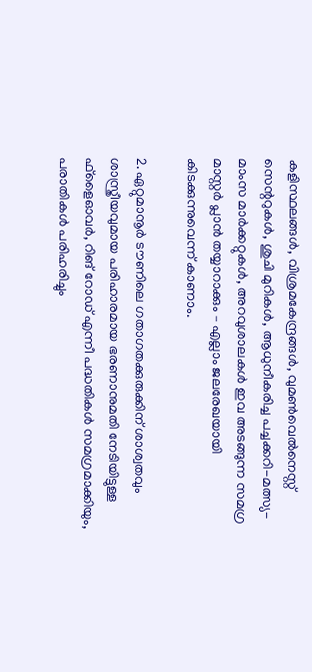കളിസ്ഥലങ്ങള്‍, വിശ്രമകേന്ദ്രങ്ങള്‍, വുമണ്‍വെല്‍നെസ്റ്റ് സെന്ററുകള്‍, ശുചി മുറികള്‍, ആധുനീകരിച്ച പച്ചക്കറി-മത്സ്യ-മാംസ മാര്‍ക്കറ്റുകള്‍, അറവുശാലകള്‍ ഇവ അടങ്ങുന്ന സമഗ്ര മാസ്റ്റര്‍ പ്ലാന്‍ തയ്യാറാക്കും – എല്ലാം ജലരേഖയായി കിടക്കുന്നുവെന്ന് കാണാം.

2. ഏറ്റുമാനൂര്‍ ടൗണിലെ ഗതാഗതക്കുരുക്കിന് ശാശ്വതവും ശാസ്ത്രീയവുമായ പരിഹാരമായ ഭരണാനുമതി നേടിയിട്ടുള്ള ഫ്ളൈഓവര്‍, റിങ് റോഡ് എന്നീ പദ്ധതികള്‍ സമഗ്രമാക്കിയും, പരാതികള്‍ പരിഹരിച്ചും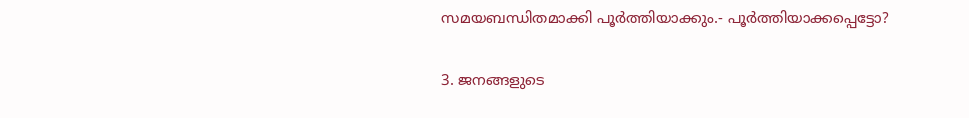സമയബന്ധിതമാക്കി പൂര്‍ത്തിയാക്കും.- പൂര്‍ത്തിയാക്കപ്പെട്ടോ?

3. ജനങ്ങളുടെ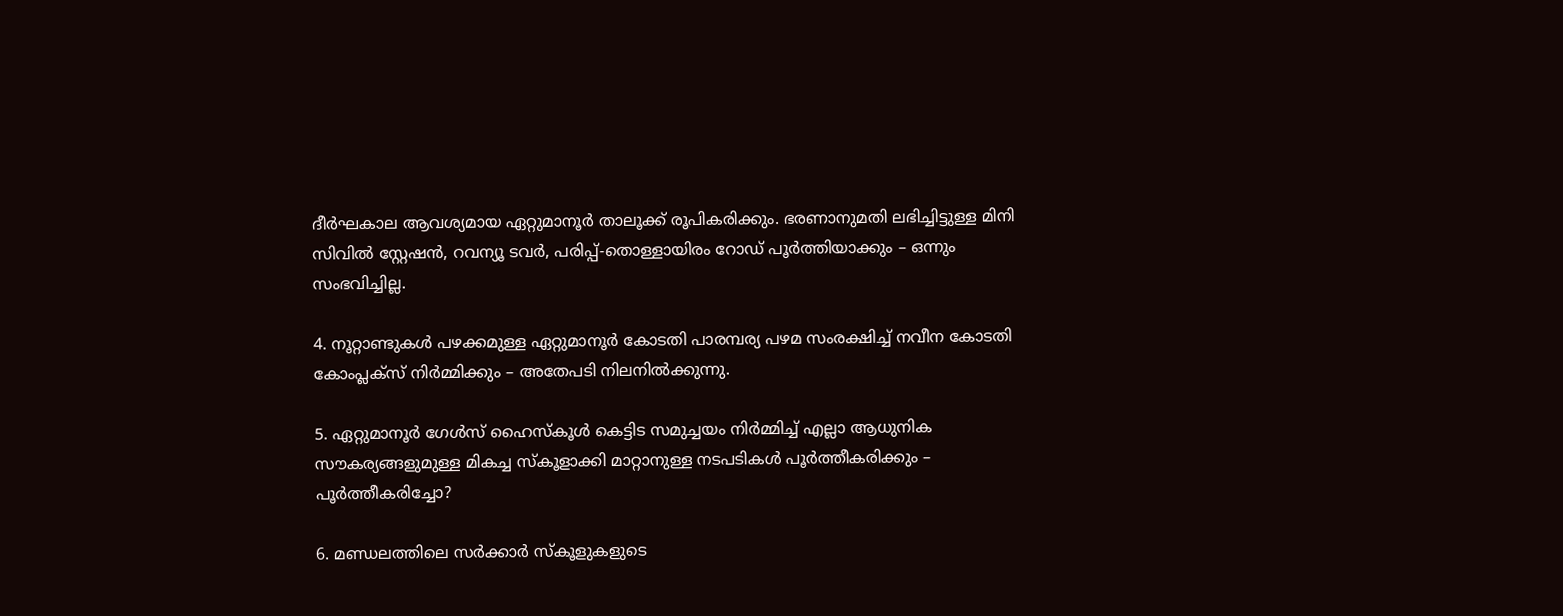ദീര്‍ഘകാല ആവശ്യമായ ഏറ്റുമാനൂര്‍ താലൂക്ക് രൂപികരിക്കും. ഭരണാനുമതി ലഭിച്ചിട്ടുള്ള മിനി സിവില്‍ സ്റ്റേഷന്‍, റവന്യൂ ടവര്‍, പരിപ്പ്-തൊള്ളായിരം റോഡ് പൂര്‍ത്തിയാക്കും – ഒന്നും സംഭവിച്ചില്ല.

4. നൂറ്റാണ്ടുകള്‍ പഴക്കമുള്ള ഏറ്റുമാനൂര്‍ കോടതി പാരമ്പര്യ പഴമ സംരക്ഷിച്ച് നവീന കോടതി കോംപ്ലക്‌സ് നിര്‍മ്മിക്കും – അതേപടി നിലനില്‍ക്കുന്നു.

5. ഏറ്റുമാനൂര്‍ ഗേള്‍സ് ഹൈസ്‌കൂള്‍ കെട്ടിട സമുച്ചയം നിര്‍മ്മിച്ച് എല്ലാ ആധുനിക സൗകര്യങ്ങളുമുള്ള മികച്ച സ്‌കൂളാക്കി മാറ്റാനുള്ള നടപടികള്‍ പൂര്‍ത്തീകരിക്കും – പൂര്‍ത്തീകരിച്ചോ?

6. മണ്ഡലത്തിലെ സര്‍ക്കാര്‍ സ്‌കൂളുകളുടെ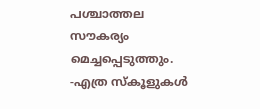പശ്ചാത്തല സൗകര്യം മെച്ചപ്പെടുത്തും. -എത്ര സ്‌കൂളുകള്‍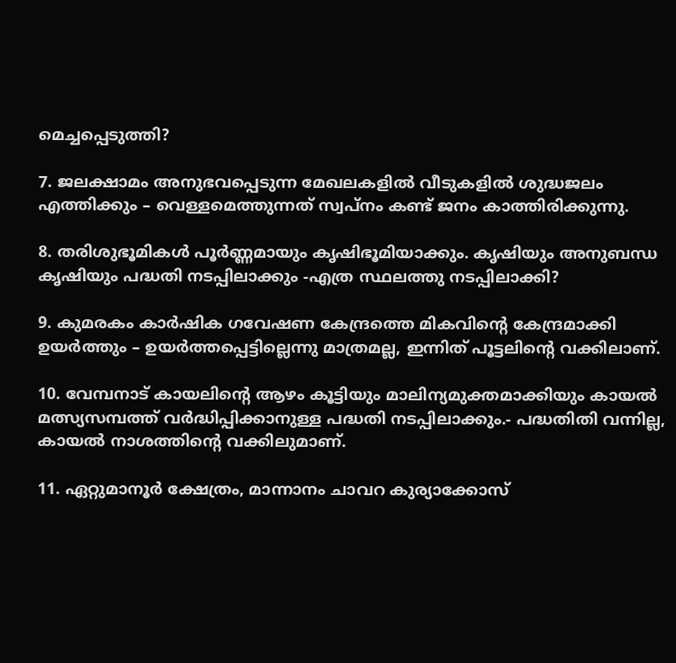മെച്ചപ്പെടുത്തി?

7. ജലക്ഷാമം അനുഭവപ്പെടുന്ന മേഖലകളില്‍ വീടുകളില്‍ ശുദ്ധജലം എത്തിക്കും – വെള്ളമെത്തുന്നത് സ്വപ്‌നം കണ്ട് ജനം കാത്തിരിക്കുന്നു.

8. തരിശുഭൂമികള്‍ പൂര്‍ണ്ണമായും കൃഷിഭൂമിയാക്കും. കൃഷിയും അനുബന്ധ കൃഷിയും പദ്ധതി നടപ്പിലാക്കും -എത്ര സ്ഥലത്തു നടപ്പിലാക്കി?

9. കുമരകം കാര്‍ഷിക ഗവേഷണ കേന്ദ്രത്തെ മികവിന്റെ കേന്ദ്രമാക്കി ഉയര്‍ത്തും – ഉയര്‍ത്തപ്പെട്ടില്ലെന്നു മാത്രമല്ല, ഇന്നിത് പൂട്ടലിന്റെ വക്കിലാണ്.

10. വേമ്പനാട് കായലിന്റെ ആഴം കൂട്ടിയും മാലിന്യമുക്തമാക്കിയും കായല്‍ മത്സ്യസമ്പത്ത് വര്‍ദ്ധിപ്പിക്കാനുള്ള പദ്ധതി നടപ്പിലാക്കും.- പദ്ധതിതി വന്നില്ല, കായല്‍ നാശത്തിന്റെ വക്കിലുമാണ്.

11. ഏറ്റുമാനൂര്‍ ക്ഷേത്രം, മാന്നാനം ചാവറ കുര്യാക്കോസ്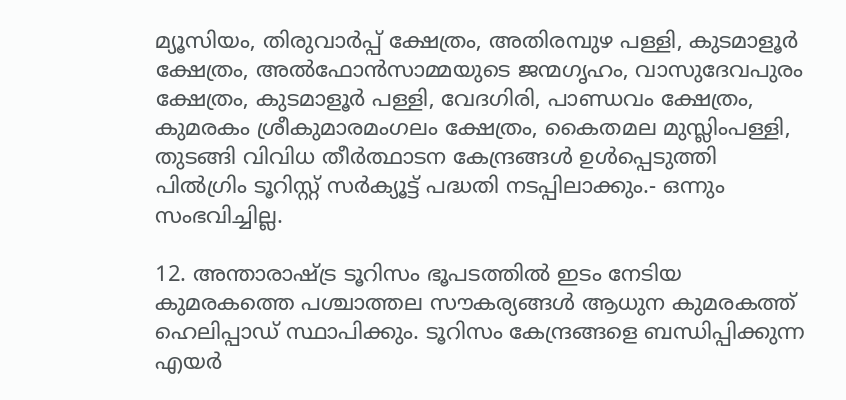മ്യൂസിയം, തിരുവാര്‍പ്പ് ക്ഷേത്രം, അതിരമ്പുഴ പള്ളി, കുടമാളൂര്‍ ക്ഷേത്രം, അല്‍ഫോന്‍സാമ്മയുടെ ജന്മഗൃഹം, വാസുദേവപുരം ക്ഷേത്രം, കുടമാളൂര്‍ പള്ളി, വേദഗിരി, പാണ്ഡവം ക്ഷേത്രം, കുമരകം ശ്രീകുമാരമംഗലം ക്ഷേത്രം, കൈതമല മുസ്ലിംപള്ളി, തുടങ്ങി വിവിധ തീര്‍ത്ഥാടന കേന്ദ്രങ്ങള്‍ ഉള്‍പ്പെടുത്തി പില്‍ഗ്രിം ടൂറിസ്റ്റ് സര്‍ക്യൂട്ട് പദ്ധതി നടപ്പിലാക്കും.- ഒന്നും സംഭവിച്ചില്ല.

12. അന്താരാഷ്‌ട്ര ടൂറിസം ഭൂപടത്തില്‍ ഇടം നേടിയ കുമരകത്തെ പശ്ചാത്തല സൗകര്യങ്ങള്‍ ആധുന കുമരകത്ത് ഹെലിപ്പാഡ് സ്ഥാപിക്കും. ടൂറിസം കേന്ദ്രങ്ങളെ ബന്ധിപ്പിക്കുന്ന എയര്‍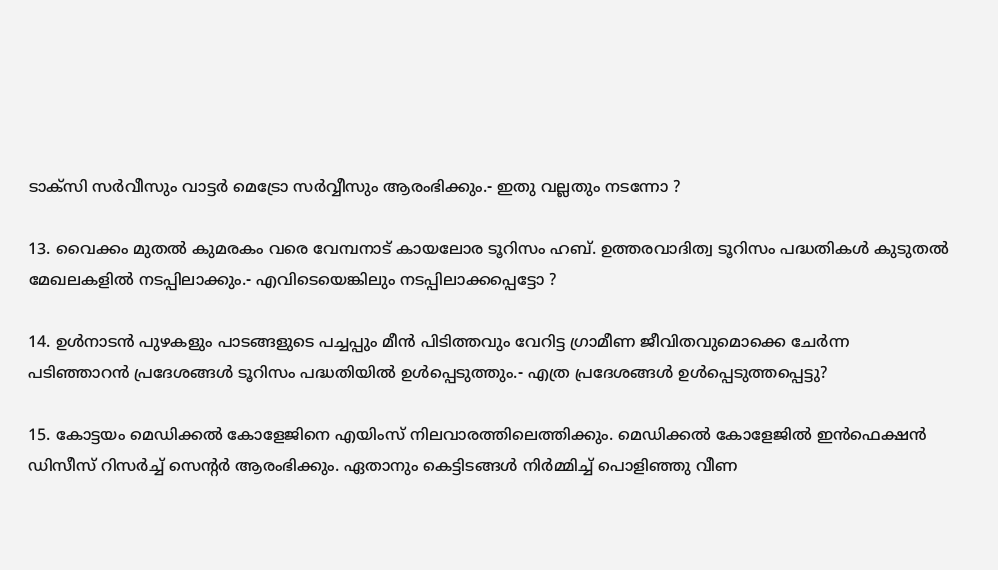ടാക്‌സി സര്‍വീസും വാട്ടര്‍ മെട്രോ സര്‍വ്വീസും ആരംഭിക്കും.- ഇതു വല്ലതും നടന്നോ ?

13. വൈക്കം മുതല്‍ കുമരകം വരെ വേമ്പനാട് കായലോര ടൂറിസം ഹബ്. ഉത്തരവാദിത്വ ടൂറിസം പദ്ധതികള്‍ കുടുതല്‍ മേഖലകളില്‍ നടപ്പിലാക്കും.- എവിടെയെങ്കിലും നടപ്പിലാക്കപ്പെട്ടോ ?

14. ഉള്‍നാടന്‍ പുഴകളും പാടങ്ങളുടെ പച്ചപ്പും മീന്‍ പിടിത്തവും വേറിട്ട ഗ്രാമീണ ജീവിതവുമൊക്കെ ചേര്‍ന്ന പടിഞ്ഞാറന്‍ പ്രദേശങ്ങള്‍ ടൂറിസം പദ്ധതിയില്‍ ഉള്‍പ്പെടുത്തും.- എത്ര പ്രദേശങ്ങള്‍ ഉള്‍പ്പെടുത്തപ്പെട്ടു?

15. കോട്ടയം മെഡിക്കല്‍ കോളേജിനെ എയിംസ് നിലവാരത്തിലെത്തിക്കും. മെഡിക്കല്‍ കോളേജില്‍ ഇന്‍ഫെക്ഷന്‍ ഡിസീസ് റിസര്‍ച്ച് സെന്റര്‍ ആരംഭിക്കും. ഏതാനും കെട്ടിടങ്ങള്‍ നിര്‍മ്മിച്ച് പൊളിഞ്ഞു വീണ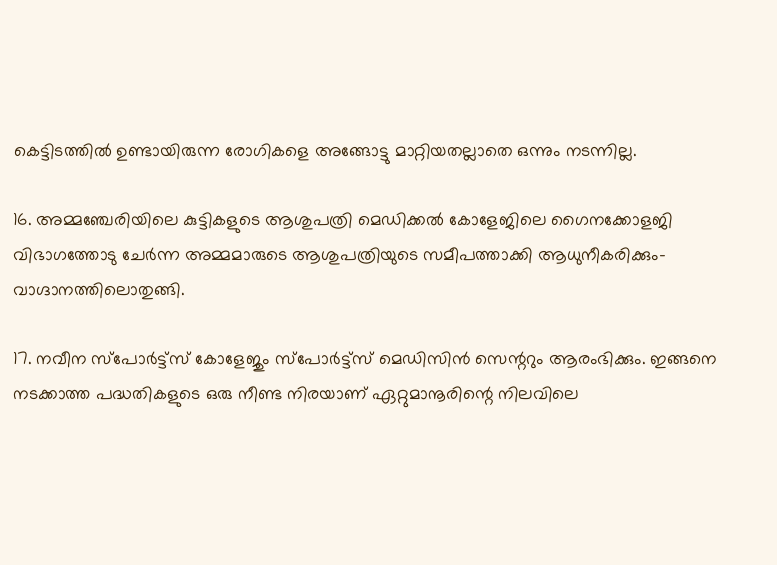കെട്ടിടത്തില്‍ ഉണ്ടായിരുന്ന രോഗികളെ അങ്ങോട്ടു മാറ്റിയതല്ലാതെ ഒന്നും നടന്നില്ല.

16. അമ്മഞ്ചേരിയിലെ കുട്ടികളുടെ ആശുപത്രി മെഡിക്കല്‍ കോളേജിലെ ഗൈനക്കോളജി വിഭാഗത്തോടു ചേര്‍ന്ന അമ്മമാരുടെ ആശുപത്രിയുടെ സമീപത്താക്കി ആധുനീകരിക്കും-വാഗ്ദാനത്തിലൊതുങ്ങി.

17. നവീന സ്‌പോര്‍ട്ട്‌സ് കോളേജും സ്‌പോര്‍ട്ട്‌സ് മെഡിസിന്‍ സെന്ററും ആരംഭിക്കും. ഇങ്ങനെ നടക്കാത്ത പദ്ധതികളുടെ ഒരു നീണ്ട നിരയാണ് ഏറ്റുമാനൂരിന്റെ നിലവിലെ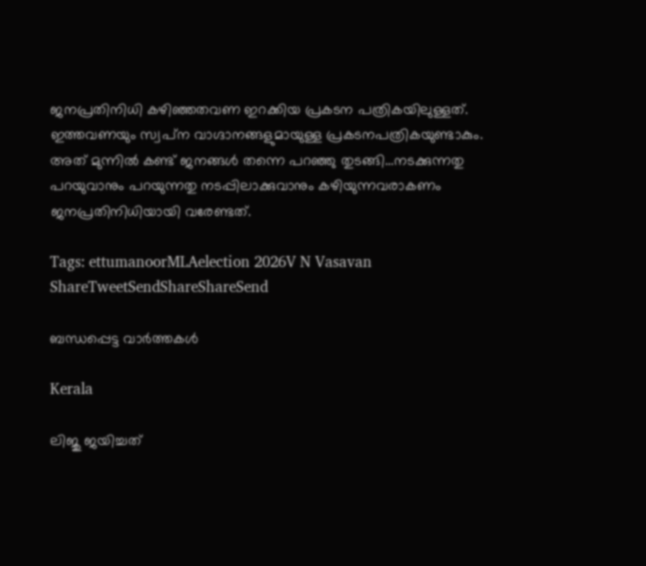ജനപ്രതിനിധി കഴിഞ്ഞതവണ ഇറക്കിയ പ്രകടന പത്രികയിലുള്ളത്. ഇത്തവണയും സ്വപ്‌ന വാഗ്ദാനങ്ങളുമായുള്ള പ്രകടനപത്രികയുണ്ടാകും. അത് മുന്നില്‍ കണ്ട് ജനങ്ങള്‍ തന്നെ പറഞ്ഞു തുടങ്ങി…നടക്കുന്നതു പറയുവാനും പറയുന്നതു നടപ്പിലാക്കുവാനും കഴിയുന്നവരാകണം ജനപ്രതിനിധിയായി വരേണ്ടത്.

Tags: ettumanoorMLAelection 2026V N Vasavan
ShareTweetSendShareShareSend

ബന്ധപ്പെട്ട വാര്‍ത്തകള്‍

Kerala

ലിജു ജയിച്ചത്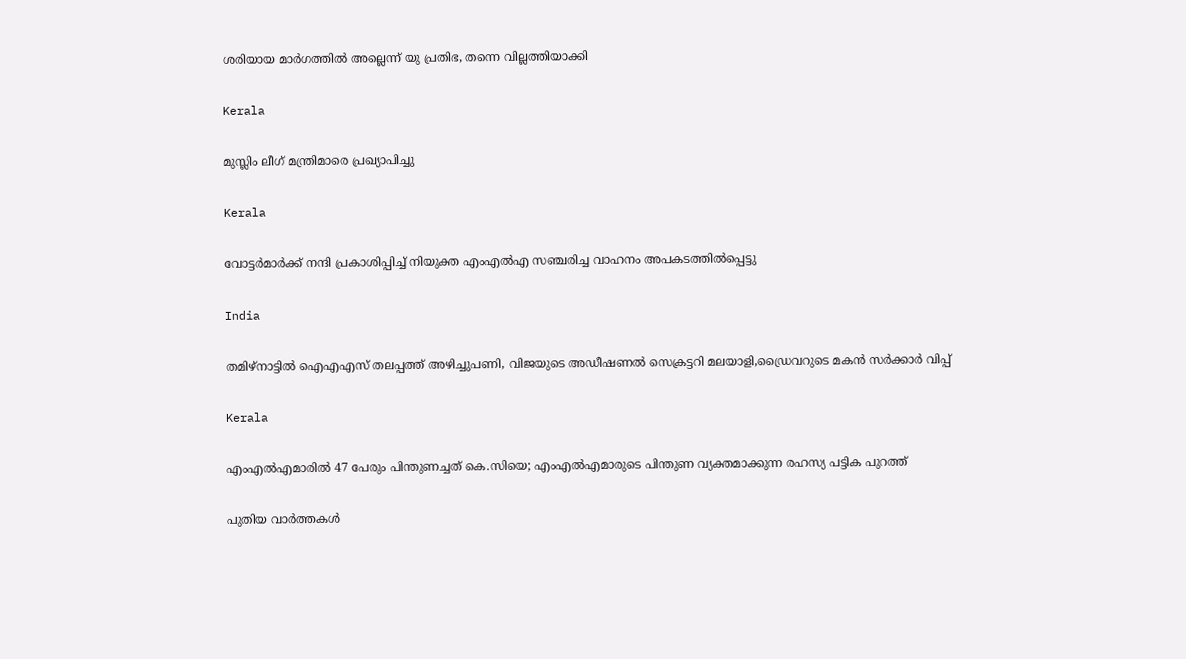ശരിയായ മാര്‍ഗത്തില്‍ അല്ലെന്ന് യു പ്രതിഭ, തന്നെ വില്ലത്തിയാക്കി

Kerala

മുസ്ലിം ലീഗ് മന്ത്രിമാരെ പ്രഖ്യാപിച്ചു

Kerala

വോട്ടര്‍മാര്‍ക്ക് നന്ദി പ്രകാശിപ്പിച്ച് നിയുക്ത എംഎല്‍എ സഞ്ചരിച്ച വാഹനം അപകടത്തില്‍പ്പെട്ടു

India

തമിഴ്‌നാട്ടില്‍ ഐഎഎസ് തലപ്പത്ത് അഴിച്ചുപണി, വിജയുടെ അഡീഷണല്‍ സെക്രട്ടറി മലയാളി,ഡ്രൈവറുടെ മകന്‍ സര്‍ക്കാര്‍ വിപ്പ്

Kerala

എംഎൽഎമാരിൽ 47 പേരും പിന്തുണച്ചത് കെ.സിയെ; എംഎൽഎമാരുടെ പിന്തുണ വ്യക്തമാക്കുന്ന രഹസ്യ പട്ടിക പുറത്ത്

പുതിയ വാര്‍ത്തകള്‍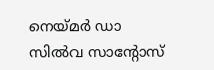നെയ്‌മര്‍ ഡാ സില്‍വ സാന്റോസ്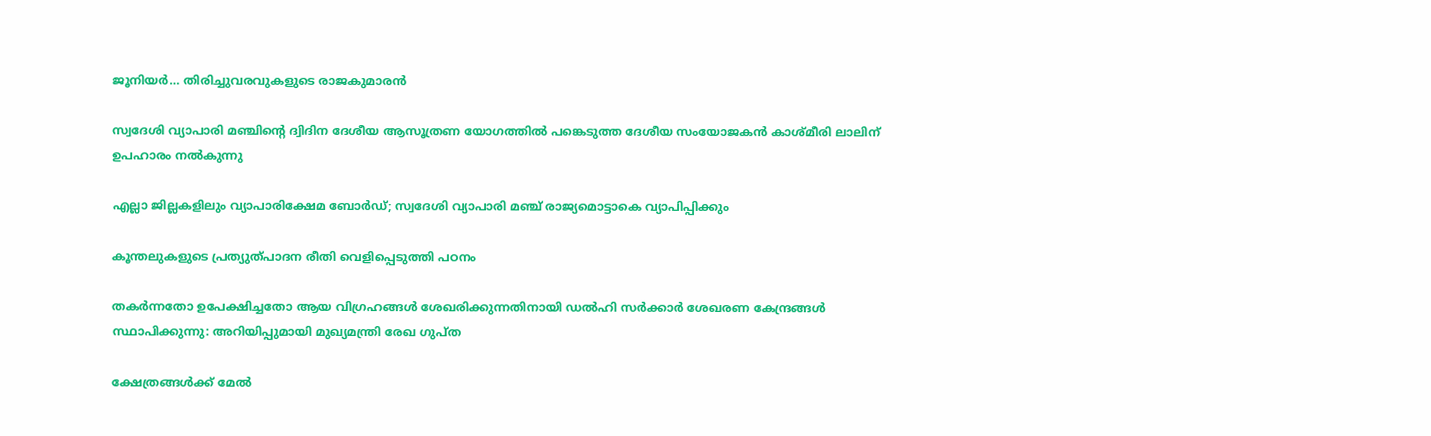ജൂനിയര്‍… തിരിച്ചുവരവുകളുടെ രാജകുമാരന്‍

സ്വദേശി വ്യാപാരി മഞ്ചിന്റെ ദ്വിദിന ദേശീയ ആസൂത്രണ യോഗത്തില്‍ പങ്കെടുത്ത ദേശീയ സംയോജകന്‍ കാശ്മീരി ലാലിന് ഉപഹാരം നല്‍കുന്നു

എല്ലാ ജില്ലകളിലും വ്യാപാരിക്ഷേമ ബോര്‍ഡ്; സ്വദേശി വ്യാപാരി മഞ്ച് രാജ്യമൊട്ടാകെ വ്യാപിപ്പിക്കും

കൂന്തലുകളുടെ പ്രത്യുത്പാദന രീതി വെളിപ്പെടുത്തി പഠനം

തകർന്നതോ ഉപേക്ഷിച്ചതോ ആയ വിഗ്രഹങ്ങൾ ശേഖരിക്കുന്നതിനായി ഡൽഹി സർക്കാർ ശേഖരണ കേന്ദ്രങ്ങൾ സ്ഥാപിക്കുന്നു: അറിയിപ്പുമായി മുഖ്യമന്ത്രി രേഖ ഗുപ്ത

ക്ഷേത്രങ്ങള്‍ക്ക് മേല്‍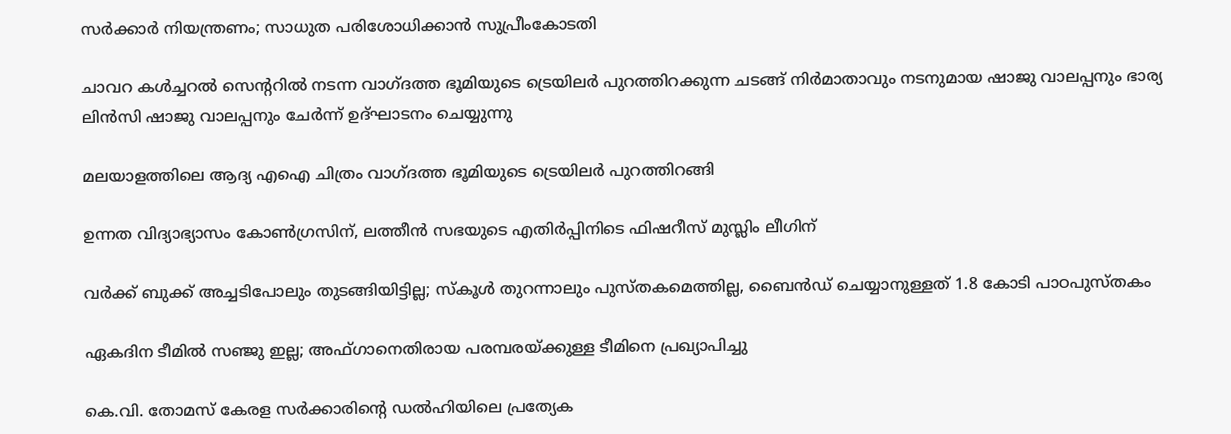സര്‍ക്കാര്‍ നിയന്ത്രണം; സാധുത പരിശോധിക്കാന്‍ സുപ്രീംകോടതി

ചാവറ കള്‍ച്ചറല്‍ സെന്ററില്‍ നടന്ന വാഗ്ദത്ത ഭൂമിയുടെ ട്രെയിലര്‍ പുറത്തിറക്കുന്ന ചടങ്ങ് നിര്‍മാതാവും നടനുമായ ഷാജു വാലപ്പനും ഭാര്യ ലിന്‍സി ഷാജു വാലപ്പനും ചേര്‍ന്ന് ഉദ്ഘാടനം ചെയ്യുന്നു

മലയാളത്തിലെ ആദ്യ എഐ ചിത്രം വാഗ്ദത്ത ഭൂമിയുടെ ട്രെയിലര്‍ പുറത്തിറങ്ങി

ഉന്നത വിദ്യാഭ്യാസം കോൺഗ്രസിന്, ലത്തീൻ സഭയുടെ എതിർപ്പിനിടെ ഫിഷറീസ് മുസ്ലിം ലീഗിന്

വര്‍ക്ക് ബുക്ക് അച്ചടിപോലും തുടങ്ങിയിട്ടില്ല; സ്‌കൂള്‍ തുറന്നാലും പുസ്തകമെത്തില്ല, ബൈന്‍ഡ് ചെയ്യാനുള്ളത് 1.8 കോടി പാഠപുസ്തകം

ഏകദിന ടീമില്‍ സഞ്ജു ഇല്ല; അഫ്ഗാനെതിരായ പരമ്പരയ്‌ക്കുള്ള ടീമിനെ പ്രഖ്യാപിച്ചു

കെ.വി. തോമസ് കേരള സർക്കാരിന്റെ ഡൽഹിയിലെ പ്രത്യേക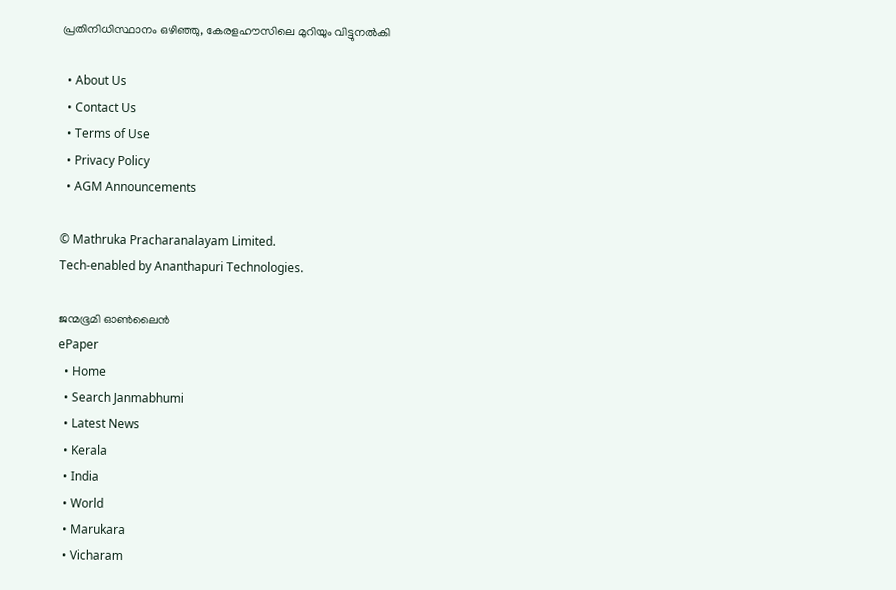പ്രതിനിധിസ്ഥാനം ഒഴിഞ്ഞു, കേരളഹൗസിലെ മുറിയും വിട്ടുനൽകി

  • About Us
  • Contact Us
  • Terms of Use
  • Privacy Policy
  • AGM Announcements

© Mathruka Pracharanalayam Limited.
Tech-enabled by Ananthapuri Technologies.

ജന്മഭൂമി ഓണ്‍ലൈന്‍
ePaper
  • Home
  • Search Janmabhumi
  • Latest News
  • Kerala
  • India
  • World
  • Marukara
  • Vicharam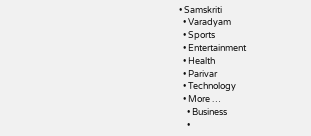• Samskriti
  • Varadyam
  • Sports
  • Entertainment
  • Health
  • Parivar
  • Technology
  • More …
    • Business
    •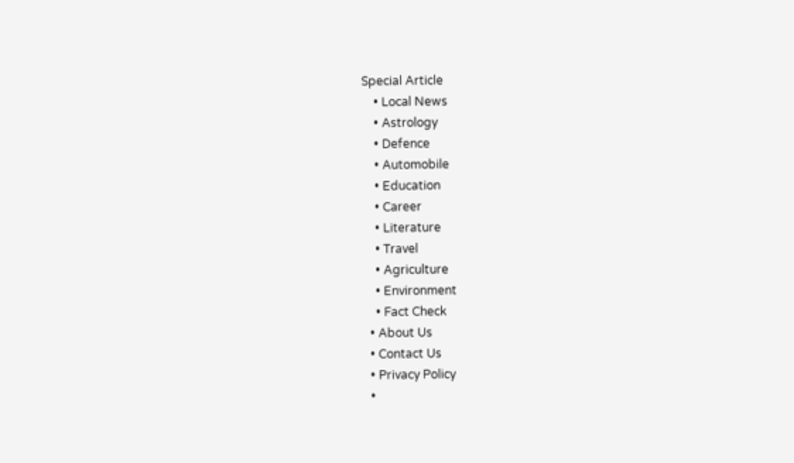Special Article
    • Local News
    • Astrology
    • Defence
    • Automobile
    • Education
    • Career
    • Literature
    • Travel
    • Agriculture
    • Environment
    • Fact Check
  • About Us
  • Contact Us
  • Privacy Policy
  •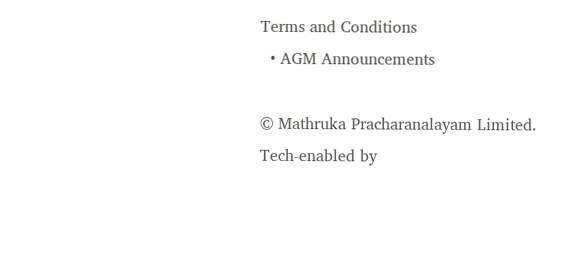Terms and Conditions
  • AGM Announcements

© Mathruka Pracharanalayam Limited.
Tech-enabled by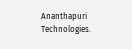Ananthapuri Technologies.